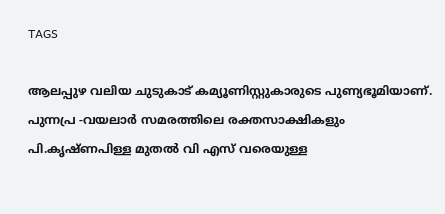TAGS

ആലപ്പുഴ വലിയ ചുടുകാട് കമ്യൂണിസ്റ്റുകാരുടെ പുണ്യഭൂമിയാണ്. പുന്നപ്ര -വയലാർ സമരത്തിലെ രക്തസാക്ഷികളും പി.കൃഷ്ണപിള്ള മുതൽ വി എസ് വരെയുള്ള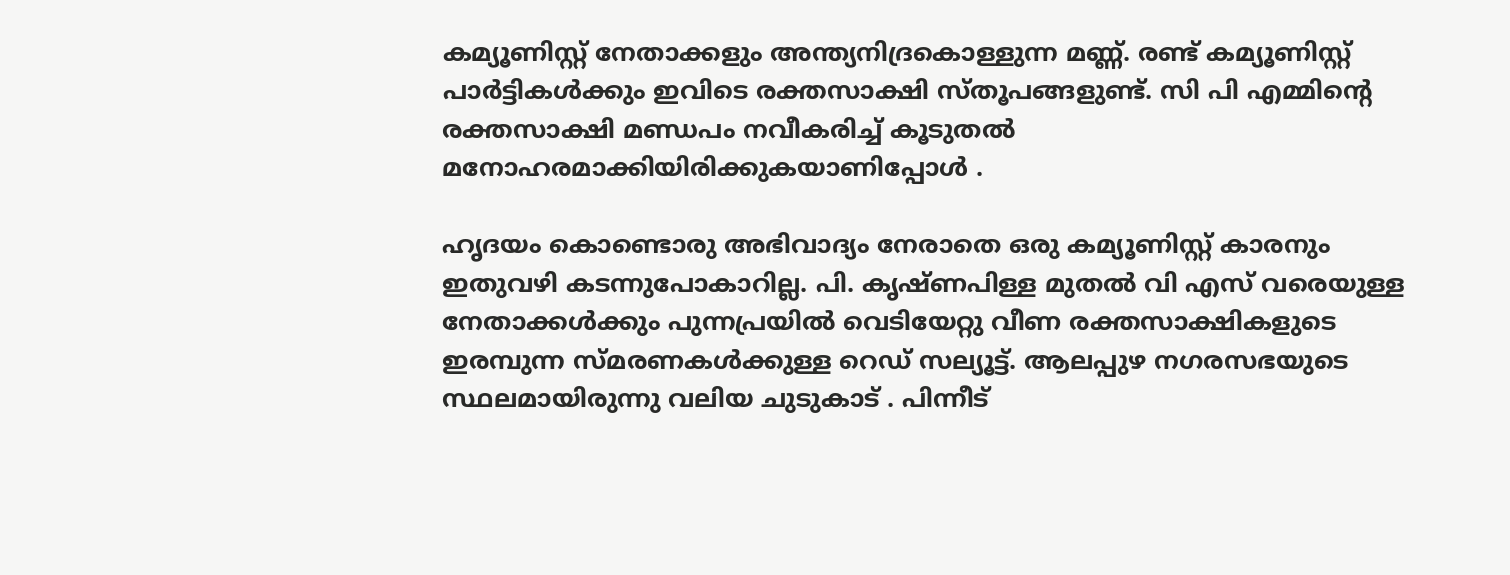കമ്യൂണിസ്റ്റ് നേതാക്കളും അന്ത്യനിദ്രകൊള്ളുന്ന മണ്ണ്. രണ്ട് കമ്യൂണിസ്റ്റ് പാർട്ടികൾക്കും ഇവിടെ രക്തസാക്ഷി സ്തൂപങ്ങളുണ്ട്. സി പി എമ്മിൻ്റെ രക്തസാക്ഷി മണ്ഡപം നവീകരിച്ച് കൂടുതൽ മനോഹരമാക്കിയിരിക്കുകയാണിപ്പോൾ .

ഹൃദയം കൊണ്ടൊരു അഭിവാദ്യം നേരാതെ ഒരു കമ്യൂണിസ്റ്റ് കാരനും ഇതുവഴി കടന്നുപോകാറില്ല. പി. കൃഷ്ണപിള്ള മുതൽ വി എസ് വരെയുള്ള നേതാക്കൾക്കും പുന്നപ്രയിൽ വെടിയേറ്റു വീണ രക്തസാക്ഷികളുടെ ഇരമ്പുന്ന സ്മരണകൾക്കുള്ള റെഡ് സല്യൂട്ട്. ആലപ്പുഴ നഗരസഭയുടെ സ്ഥലമായിരുന്നു വലിയ ചുടുകാട് . പിന്നീട്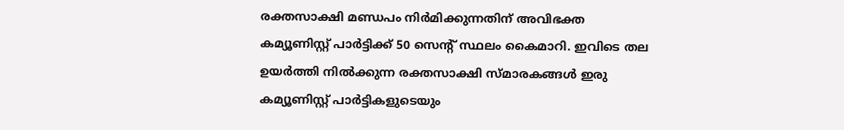രക്തസാക്ഷി മണ്ഡപം നിർമിക്കുന്നതിന് അവിഭക്ത കമ്യൂണിസ്റ്റ് പാർട്ടിക്ക് 50 സെൻ്റ് സ്ഥലം കൈമാറി. ഇവിടെ തല ഉയർത്തി നിൽക്കുന്ന രക്തസാക്ഷി സ്മാരകങ്ങൾ ഇരു കമ്യൂണിസ്റ്റ് പാർട്ടികളുടെയും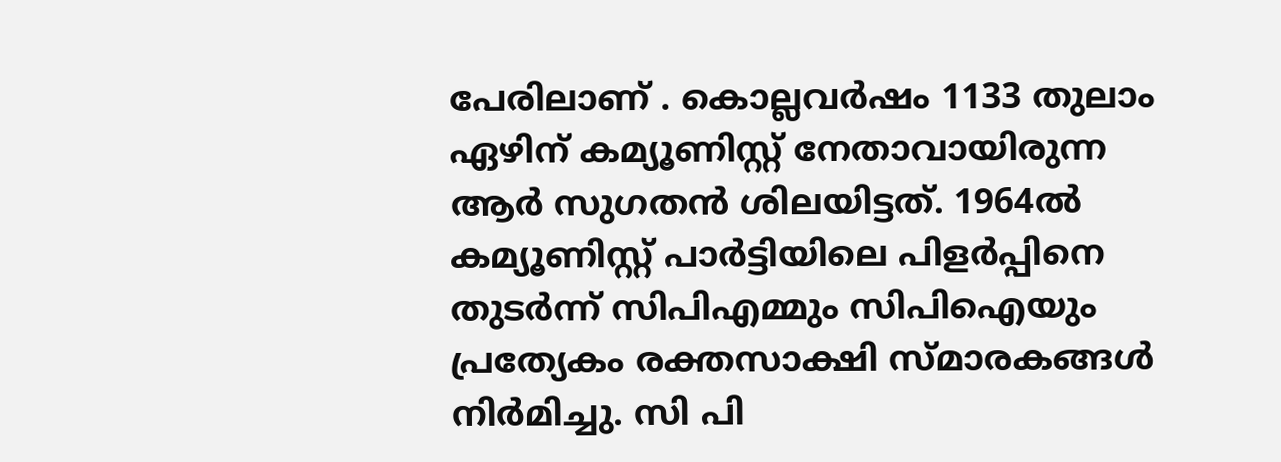പേരിലാണ് . കൊല്ലവർഷം 1133 തുലാം ഏഴിന് കമ്യൂണിസ്റ്റ് നേതാവായിരുന്ന ആർ സുഗതന്‍ ശിലയിട്ടത്. 1964ൽ കമ്യൂണിസ്റ്റ് പാർട്ടിയിലെ പിളർപ്പിനെ തുടർന്ന് സിപിഎമ്മും സിപിഐയും പ്രത്യേകം രക്തസാക്ഷി സ്മാരകങ്ങൾ നിർമിച്ചു. സി പി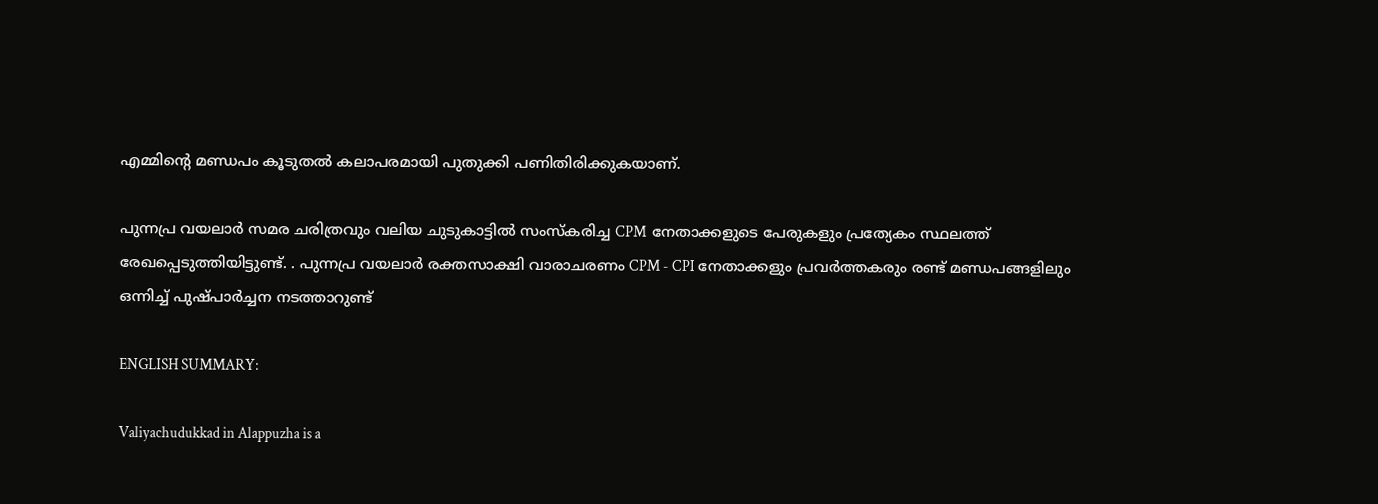എമ്മിൻ്റെ മണ്ഡപം കൂടുതൽ കലാപരമായി പുതുക്കി പണിതിരിക്കുകയാണ്.

പുന്നപ്ര വയലാർ സമര ചരിത്രവും വലിയ ചുടുകാട്ടിൽ സംസ്കരിച്ച CPM  നേതാക്കളുടെ പേരുകളും പ്രത്യേകം സ്ഥലത്ത് രേഖപ്പെടുത്തിയിട്ടുണ്ട്. . പുന്നപ്ര വയലാർ രക്തസാക്ഷി വാരാചരണം CPM - CPI നേതാക്കളും പ്രവർത്തകരും രണ്ട് മണ്ഡപങ്ങളിലും ഒന്നിച്ച് പുഷ്പാർച്ചന നടത്താറുണ്ട്

ENGLISH SUMMARY:

Valiyachudukkad in Alappuzha is a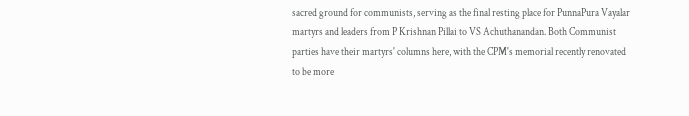sacred ground for communists, serving as the final resting place for PunnaPura Vayalar martyrs and leaders from P Krishnan Pillai to VS Achuthanandan. Both Communist parties have their martyrs' columns here, with the CPM's memorial recently renovated to be more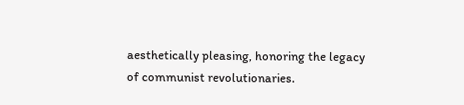aesthetically pleasing, honoring the legacy of communist revolutionaries.